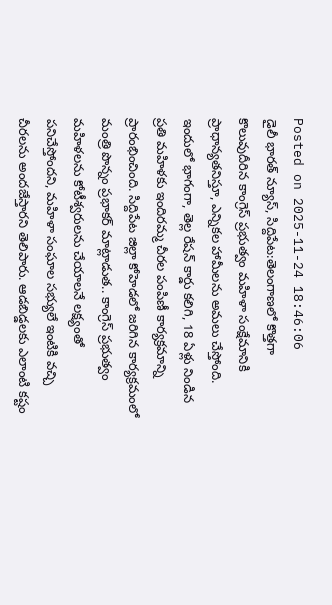Posted on 2025-11-24 18:46:06
డైలీ భారత్ న్యూస్, సిద్దిపేట:తెలంగాణలో కొత్తగా కొలువుదీరిన కాంగ్రెస్ ప్రభుత్వం మహిళా సంక్షేమానికి ప్రాధాన్యతనిస్తూ, ఎన్నికల హామీలను అమలు చేస్తోంది. ఇందులో భాగంగా, తెల్ల రేషన్ కార్డు కలిగి, 18 ఏళ్లు నిండిన ప్రతి మహిళకు ఇందిరమ్మ చీరల పంపిణీ కార్యక్రమాన్ని ప్రారంభించింది. సిద్దిపేట జిల్లా కోహెడలో జరిగిన కార్యక్రమంలో మంత్రి పొన్నం ప్రభాకర్ మాట్లాడుత.. కాంగ్రెస్ ప్రభుత్వం మహిళలను కోటీశ్వరులను చేయాలనే లక్ష్యంతో పనిచేస్తోందని, మహిళా సంఘాల సభ్యులే ఇంటికి వచ్చి చీరలను అందజేస్తారని తెలిపారు. ఆడబిడ్డలకు ఎలాంటి కష్టం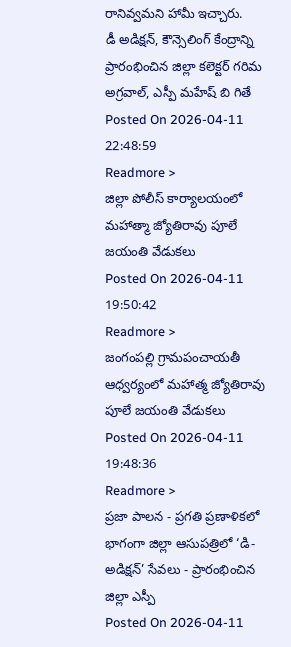రానివ్వమని హామీ ఇచ్చారు.
డీ అడిక్షన్, కౌన్సెలింగ్ కేంద్రాన్ని ప్రారంభించిన జిల్లా కలెక్టర్ గరిమ అగ్రవాల్, ఎస్పీ మహేష్ బి గితే
Posted On 2026-04-11 22:48:59
Readmore >
జిల్లా పోలీస్ కార్యాలయంలో మహాత్మా జ్యోతిరావు పూలే జయంతి వేడుకలు
Posted On 2026-04-11 19:50:42
Readmore >
జంగంపల్లి గ్రామపంచాయతీ ఆధ్వర్యంలో మహాత్మ జ్యోతిరావు పూలే జయంతి వేడుకలు
Posted On 2026-04-11 19:48:36
Readmore >
ప్రజా పాలన - ప్రగతి ప్రణాళికలో భాగంగా జిల్లా ఆసుపత్రిలో ‘డి-అడిక్షన్’ సేవలు - ప్రారంభించిన జిల్లా ఎస్పీ
Posted On 2026-04-11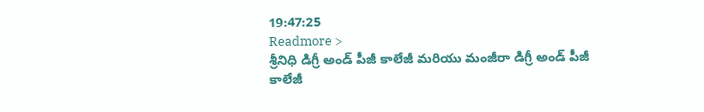19:47:25
Readmore >
శ్రీనిధి డిగ్రీ అండ్ పీజీ కాలేజీ మరియు మంజీరా డిగ్రీ అండ్ పీజీ కాలేజీ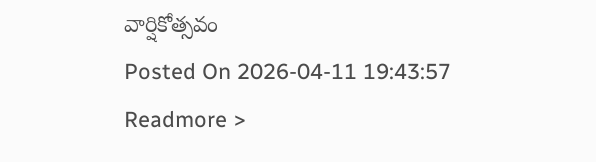వార్షికోత్సవం
Posted On 2026-04-11 19:43:57
Readmore >